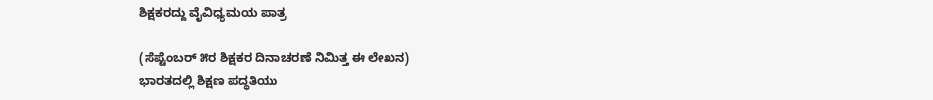ಶಿಕ್ಷಕರದ್ದು ವೈವಿಧ್ಯಮಯ ಪಾತ್ರ

(ಸೆಪ್ಟೆಂಬರ್‌ ೫ರ ಶಿಕ್ಷಕರ ದಿನಾಚರಣೆ ನಿಮಿತ್ತ ಈ ಲೇಖನ)
ಭಾರತದಲ್ಲಿ ಶಿಕ್ಷಣ ಪದ್ಧತಿಯು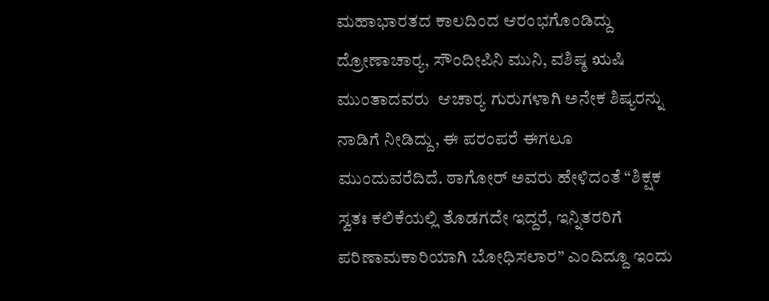ಮಹಾಭಾರತದ ಕಾಲದಿಂದ ಆರಂಭಗೊಂಡಿದ್ದು ದ್ರೋಣಾಚಾರ‍್ಯ, ಸೌಂದೀಪಿನಿ ಮುನಿ, ವಶಿಷ್ಠ ಋಷಿ ಮುಂತಾದವರು  ಆಚಾರ‍್ಯ ಗುರುಗಳಾಗಿ ಅನೇಕ ಶಿಷ್ಯರನ್ನು ನಾಡಿಗೆ ನೀಡಿದ್ದು, ಈ ಪರಂಪರೆ ಈಗಲೂ ಮುಂದುವರೆದಿದೆ. ಠಾಗೋರ್‌ ಅವರು ಹೇಳಿದಂತೆ “ಶಿಕ್ಷಕ ಸ್ವತಃ ಕಲಿಕೆಯಲ್ಲಿ ತೊಡಗದೇ ಇದ್ದರೆ, ಇನ್ನಿತರರಿಗೆ ಪರಿಣಾಮಕಾರಿಯಾಗಿ ಬೋಧಿಸಲಾರ” ಎಂದಿದ್ದೂ ಇಂದು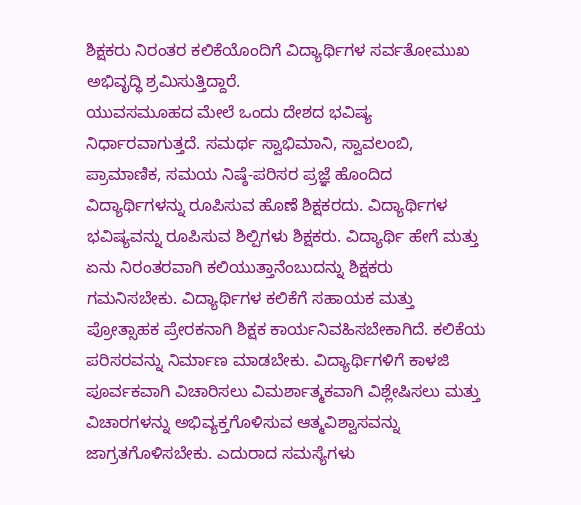ಶಿಕ್ಷಕರು ನಿರಂತರ ಕಲಿಕೆಯೊಂದಿಗೆ ವಿದ್ಯಾರ್ಥಿಗಳ ಸರ್ವತೋಮುಖ ಅಭಿವೃದ್ಧಿ ಶ್ರಮಿಸುತ್ತಿದ್ದಾರೆ.
ಯುವಸಮೂಹದ ಮೇಲೆ ಒಂದು ದೇಶದ ಭವಿಷ್ಯ ನಿರ್ಧಾರವಾಗುತ್ತದೆ. ಸಮರ್ಥ ಸ್ವಾಭಿಮಾನಿ, ಸ್ವಾವಲಂಬಿ, ಪ್ರಾಮಾಣಿಕ, ಸಮಯ ನಿಷ್ಠೆ-ಪರಿಸರ ಪ್ರಜ್ಞೆ ಹೊಂದಿದ ವಿದ್ಯಾರ್ಥಿಗಳನ್ನು ರೂಪಿಸುವ ಹೊಣೆ ಶಿಕ್ಷಕರದು. ವಿದ್ಯಾರ್ಥಿಗಳ ಭವಿಷ್ಯವನ್ನು ರೂಪಿಸುವ ಶಿಲ್ಪಿಗಳು ಶಿಕ್ಷಕರು. ವಿದ್ಯಾರ್ಥಿ ಹೇಗೆ ಮತ್ತು ಏನು ನಿರಂತರವಾಗಿ ಕಲಿಯುತ್ತಾನೆಂಬುದನ್ನು ಶಿಕ್ಷಕರು ಗಮನಿಸಬೇಕು. ವಿದ್ಯಾರ್ಥಿಗಳ ಕಲಿಕೆಗೆ ಸಹಾಯಕ ಮತ್ತು ಪ್ರೋತ್ಸಾಹಕ ಪ್ರೇರಕನಾಗಿ ಶಿಕ್ಷಕ ಕಾರ್ಯನಿವಹಿಸಬೇಕಾಗಿದೆ. ಕಲಿಕೆಯ ಪರಿಸರವನ್ನು ನಿರ್ಮಾಣ ಮಾಡಬೇಕು. ವಿದ್ಯಾರ್ಥಿಗಳಿಗೆ ಕಾಳಜಿ ಪೂರ್ವಕವಾಗಿ ವಿಚಾರಿಸಲು ವಿಮರ್ಶಾತ್ಮಕವಾಗಿ ವಿಶ್ಲೇಷಿಸಲು ಮತ್ತು ವಿಚಾರಗಳನ್ನು ಅಭಿವ್ಯಕ್ತಗೊಳಿಸುವ ಆತ್ಮವಿಶ್ವಾಸವನ್ನು ಜಾಗ್ರತಗೊಳಿಸಬೇಕು. ಎದುರಾದ ಸಮಸ್ಯೆಗಳು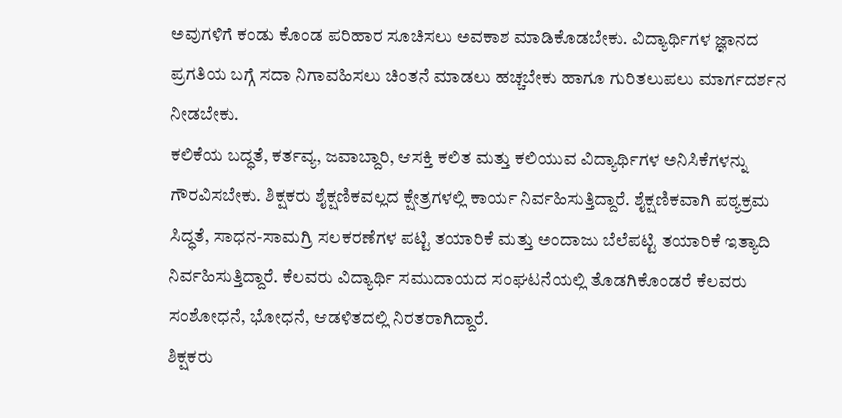ಅವುಗಳಿಗೆ ಕಂಡು ಕೊಂಡ ಪರಿಹಾರ ಸೂಚಿಸಲು ಅವಕಾಶ ಮಾಡಿಕೊಡಬೇಕು. ವಿದ್ಯಾರ್ಥಿಗಳ ಜ್ಞಾನದ ಪ್ರಗತಿಯ ಬಗ್ಗೆ ಸದಾ ನಿಗಾವಹಿಸಲು ಚಿಂತನೆ ಮಾಡಲು ಹಚ್ಚಬೇಕು ಹಾಗೂ ಗುರಿತಲುಪಲು ಮಾರ್ಗದರ್ಶನ ನೀಡಬೇಕು.
ಕಲಿಕೆಯ ಬದ್ಧತೆ, ಕರ್ತವ್ಯ, ಜವಾಬ್ದಾರಿ, ಆಸಕ್ತಿ ಕಲಿತ ಮತ್ತು ಕಲಿಯುವ ವಿದ್ಯಾರ್ಥಿಗಳ ಅನಿಸಿಕೆಗಳನ್ನು ಗೌರವಿಸಬೇಕು. ಶಿಕ್ಷಕರು ಶೈಕ್ಷಣಿಕವಲ್ಲದ ಕ್ಷೇತ್ರಗಳಲ್ಲಿ ಕಾರ್ಯ ನಿರ್ವಹಿಸುತ್ತಿದ್ದಾರೆ. ಶೈಕ್ಷಣಿಕವಾಗಿ ಪಠ್ಯಕ್ರಮ ಸಿದ್ಧತೆ, ಸಾಧನ-ಸಾಮಗ್ರಿ ಸಲಕರಣೆಗಳ ಪಟ್ಟಿ ತಯಾರಿಕೆ ಮತ್ತು ಅಂದಾಜು ಬೆಲೆಪಟ್ಟಿ ತಯಾರಿಕೆ ಇತ್ಯಾದಿ ನಿರ್ವಹಿಸುತ್ತಿದ್ದಾರೆ. ಕೆಲವರು ವಿದ್ಯಾರ್ಥಿ ಸಮುದಾಯದ ಸಂಘಟನೆಯಲ್ಲಿ ತೊಡಗಿಕೊಂಡರೆ ಕೆಲವರು ಸಂಶೋಧನೆ, ಭೋಧನೆ, ಆಡಳಿತದಲ್ಲಿ ನಿರತರಾಗಿದ್ದಾರೆ.
ಶಿಕ್ಷಕರು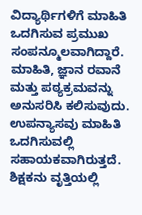ವಿದ್ಯಾರ್ಥಿಗಳಿಗೆ ಮಾಹಿತಿ ಒದಗಿಸುವ ಪ್ರಮುಖ ಸಂಪನ್ಮೂಲವಾಗಿದ್ದಾರೆ. ಮಾಹಿತಿ, ಜ್ಞಾನ ರವಾನೆ ಮತ್ತು ಪಠ್ಯಕ್ರಮವನ್ನು ಅನುಸರಿಸಿ ಕಲಿಸುವುದು. ಉಪನ್ಯಾಸವು ಮಾಹಿತಿ ಒದಗಿಸುವಲ್ಲಿ ಸಹಾಯಕವಾಗಿರುತ್ತದೆ. ಶಿಕ್ಷಕನು ವೃತ್ತಿಯಲ್ಲಿ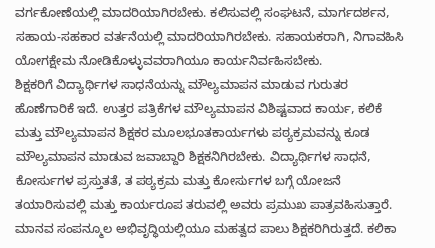ವರ್ಗಕೋಣೆಯಲ್ಲಿ ಮಾದರಿಯಾಗಿರಬೇಕು. ಕಲಿಸುವಲ್ಲಿ ಸಂಘಟನೆ, ಮಾರ್ಗದರ್ಶನ, ಸಹಾಯ-ಸಹಕಾರ ವರ್ತನೆಯಲ್ಲಿ ಮಾದರಿಯಾಗಿರಬೇಕು. ಸಹಾಯಕರಾಗಿ, ನಿಗಾವಹಿಸಿ ಯೋಗಕ್ಷೇಮ ನೋಡಿಕೊಳ್ಳುವವರಾಗಿಯೂ ಕಾರ್ಯನಿರ್ವಹಿಸಬೇಕು.
ಶಿಕ್ಷಕರಿಗೆ ವಿದ್ಯಾರ್ಥಿಗಳ ಸಾಧನೆಯನ್ನು ಮೌಲ್ಯಮಾಪನ ಮಾಡುವ ಗುರುತರ ಹೊಣೆಗಾರಿಕೆ ಇದೆ. ಉತ್ತರ ಪತ್ರಿಕೆಗಳ ಮೌಲ್ಯಮಾಪನ ವಿಶಿಷ್ಟವಾದ ಕಾರ್ಯ, ಕಲಿಕೆ ಮತ್ತು ಮೌಲ್ಯಮಾಪನ ಶಿಕ್ಷಕರ ಮೂಲಭೂತಕಾರ್ಯಗಳು ಪಠ್ಯಕ್ರಮವನ್ನು ಕೂಡ ಮೌಲ್ಯಮಾಪನ ಮಾಡುವ ಜವಾಬ್ದಾರಿ ಶಿಕ್ಷಕನಿಗಿರಬೇಕು. ವಿದ್ಯಾರ್ಥಿಗಳ ಸಾಧನೆ, ಕೋರ್ಸುಗಳ ಪ್ರಸ್ತುತತೆ, ತ ಪಠ್ಯಕ್ರಮ ಮತ್ತು ಕೋರ್ಸುಗಳ ಬಗ್ಗೆ ಯೋಜನೆ ತಯಾರಿಸುವಲ್ಲಿ ಮತ್ತು ಕಾರ್ಯರೂಪ ತರುವಲ್ಲಿ ಅವರು ಪ್ರಮುಖ ಪಾತ್ರವಹಿಸುತ್ತಾರೆ.
ಮಾನವ ಸಂಪನ್ಮೂಲ ಅಭಿವೃದ್ಧಿಯಲ್ಲಿಯೂ ಮಹತ್ವದ ಪಾಲು ಶಿಕ್ಷಕರಿಗಿರುತ್ತದೆ. ಕಲಿಕಾ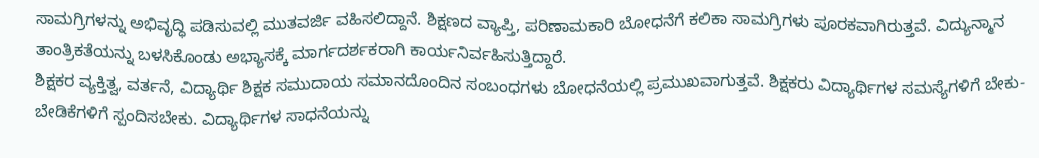ಸಾಮಗ್ರಿಗಳನ್ನು ಅಭಿವೃದ್ಧಿ ಪಡಿಸುವಲ್ಲಿ ಮುತವರ್ಜಿ ವಹಿಸಲಿದ್ದಾನೆ. ಶಿಕ್ಷಣದ ವ್ಯಾಪ್ತಿ, ಪರಿಣಾಮಕಾರಿ ಬೋಧನೆಗೆ ಕಲಿಕಾ ಸಾಮಗ್ರಿಗಳು ಪೂರಕವಾಗಿರುತ್ತವೆ. ವಿದ್ಯುನ್ಮಾನ ತಾಂತ್ರಿಕತೆಯನ್ನು ಬಳಸಿಕೊಂಡು ಅಭ್ಯಾಸಕ್ಕೆ ಮಾರ್ಗದರ್ಶಕರಾಗಿ ಕಾರ್ಯನಿರ್ವಹಿಸುತ್ತಿದ್ದಾರೆ.
ಶಿಕ್ಷಕರ ವ್ಯಕ್ತಿತ್ವ, ವರ್ತನೆ, ವಿದ್ಯಾರ್ಥಿ ಶಿಕ್ಷಕ ಸಮುದಾಯ ಸಮಾನದೊಂದಿನ ಸಂಬಂಧಗಳು ಬೋಧನೆಯಲ್ಲಿ ಪ್ರಮುಖವಾಗುತ್ತವೆ. ಶಿಕ್ಷಕರು ವಿದ್ಯಾರ್ಥಿಗಳ ಸಮಸ್ಯೆಗಳಿಗೆ ಬೇಕು-ಬೇಡಿಕೆಗಳಿಗೆ ಸ್ಪಂದಿಸಬೇಕು. ವಿದ್ಯಾರ್ಥಿಗಳ ಸಾಧನೆಯನ್ನು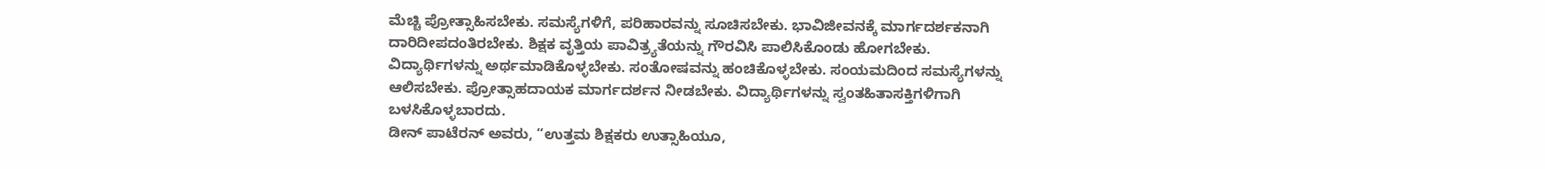ಮೆಚ್ಚಿ ಪ್ರೋತ್ಸಾಹಿಸಬೇಕು. ಸಮಸ್ಯೆಗಳಿಗೆ, ಪರಿಹಾರವನ್ನು ಸೂಚಿಸಬೇಕು. ಭಾವಿಜೀವನಕ್ಕೆ ಮಾರ್ಗದರ್ಶಕನಾಗಿ ದಾರಿದೀಪದಂತಿರಬೇಕು. ಶಿಕ್ಷಕ ವೃತ್ತಿಯ ಪಾವಿತ್ರ್ಯತೆಯನ್ನು ಗೌರವಿಸಿ ಪಾಲಿಸಿಕೊಂಡು ಹೋಗಬೇಕು. ವಿದ್ಯಾರ್ಥಿಗಳನ್ನು ಅರ್ಥಮಾಡಿಕೊಳ್ಳಬೇಕು. ಸಂತೋಷವನ್ನು ಹಂಚಿಕೊಳ್ಳಬೇಕು. ಸಂಯಮದಿಂದ ಸಮಸ್ಯೆಗಳನ್ನು ಆಲಿಸಬೇಕು. ಪ್ರೋತ್ಸಾಹದಾಯಕ ಮಾರ್ಗದರ್ಶನ ನೀಡಬೇಕು. ವಿದ್ಯಾರ್ಥಿಗಳನ್ನು ಸ್ವಂತಹಿತಾಸಕ್ತಿಗಳಿಗಾಗಿ ಬಳಸಿಕೊಳ್ಳಬಾರದು.
ಡೀನ್ ಪಾಟೆರನ್ ಅವರು, “ಉತ್ತಮ ಶಿಕ್ಷಕರು ಉತ್ಸಾಹಿಯೂ,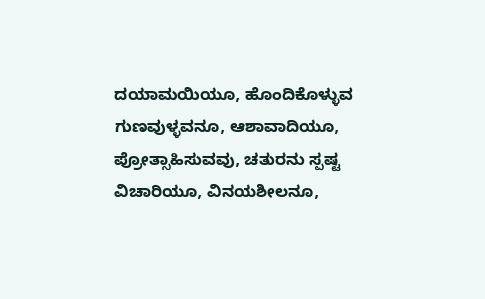ದಯಾಮಯಿಯೂ, ಹೊಂದಿಕೊಳ್ಳುವ ಗುಣವುಳ್ಳವನೂ, ಆಶಾವಾದಿಯೂ, ಪ್ರೋತ್ಸಾಹಿಸುವವು, ಚತುರನು ಸ್ಪಷ್ಟ ವಿಚಾರಿಯೂ, ವಿನಯಶೀಲನೂ,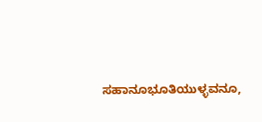ಸಹಾನೂಭೂತಿಯುಳ್ಳವನೂ,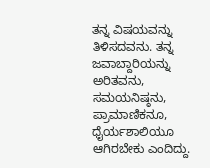ತನ್ನ ವಿಷಯವನ್ನು ತಿಳಿಸದವನು. ತನ್ನ ಜವಾಬ್ದಾರಿಯನ್ನು ಅರಿತವನು, ಸಮಯನಿಷ್ಠನು, ಪ್ರಾಮಾಣಿಕನೂ, ಧೈರ್ಯಶಾಲಿಯೂ ಆಗಿರಬೇಕು ಎಂದಿದ್ದು.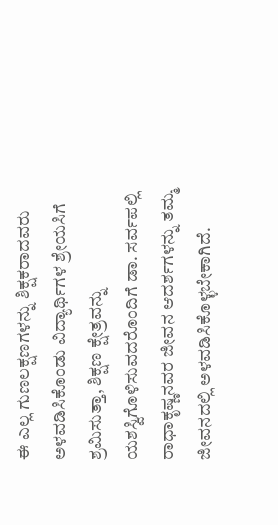ಈ ಎಲ್ಲ ಗುಣಲಕ್ಷಣಗಳನ್ನು ಶಿಕ್ಷಕರಾದವರು ಅಳವಡಿಸಿಕೊಂಡು ವಿದ್ಯಾರ್ಥಿಗಳ ಶ್ರೇಯಸಿಗೆ ಶ್ರಮಿಸುತ್ತಾ, ಶಿಕ್ಷಣ ಕ್ಷೇತ್ರವನ್ನು ಯಶಸ್ವಿಗೊಳಿಸುವದರೊಂದಿಗೆ ಡಾ. ಸರ್ವಪಲ್ಲಿ ರಾಧಾಕೃಷ್ಣನವರ ಜೀವನ ಆದರ್ಶಗಳನ್ನು ತಮ್ಮ ಜೀವನದಲ್ಲಿ ಅಳವಡಿಸಿಕೊಳ್ಳಬೇಕಾಗಿದೆ.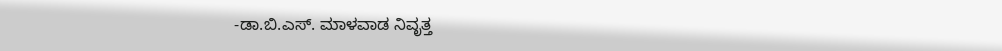-ಡಾ.ಬಿ.ಎಸ್. ಮಾಳವಾಡ ನಿವೃತ್ತ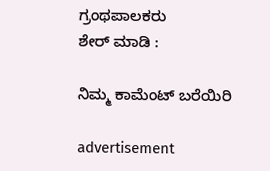ಗ್ರಂಥಪಾಲಕರು
ಶೇರ್ ಮಾಡಿ :

ನಿಮ್ಮ ಕಾಮೆಂಟ್ ಬರೆಯಿರಿ

advertisement